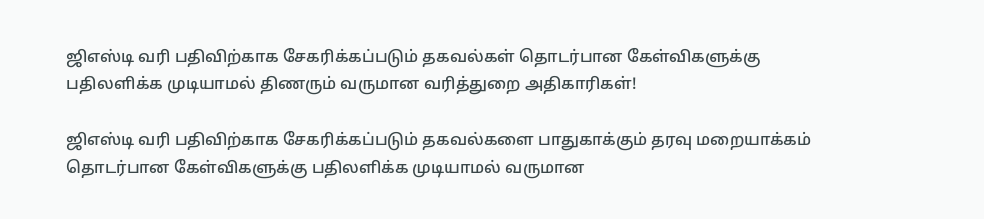ஜிஎஸ்டி வரி பதிவிற்காக சேகரிக்கப்படும் தகவல்கள் தொடர்பான கேள்விகளுக்கு பதிலளிக்க முடியாமல் திணரும் வருமான வரித்துறை அதிகாரிகள்!

ஜிஎஸ்டி வரி பதிவிற்காக சேகரிக்கப்படும் தகவல்களை பாதுகாக்கும் தரவு மறையாக்கம் தொடர்பான கேள்விகளுக்கு பதிலளிக்க முடியாமல் வருமான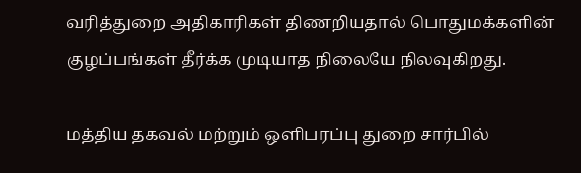வரித்துறை அதிகாரிகள் திணறியதால் பொதுமக்களின் குழப்பங்கள் தீர்க்க முடியாத நிலையே நிலவுகிறது.

மத்திய தகவல் மற்றும் ஒளிபரப்பு துறை சார்பில்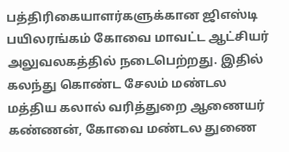பத்திரிகையாளர்களுக்கான ஜிஎஸ்டி பயிலரங்கம் கோவை மாவட்ட ஆட்சியர் அலுவலகத்தில் நடைபெற்றது. இதில் கலந்து கொண்ட சேலம் மண்டல மத்திய கலால் வரித்துறை ஆணையர் கண்ணன், கோவை மண்டல துணை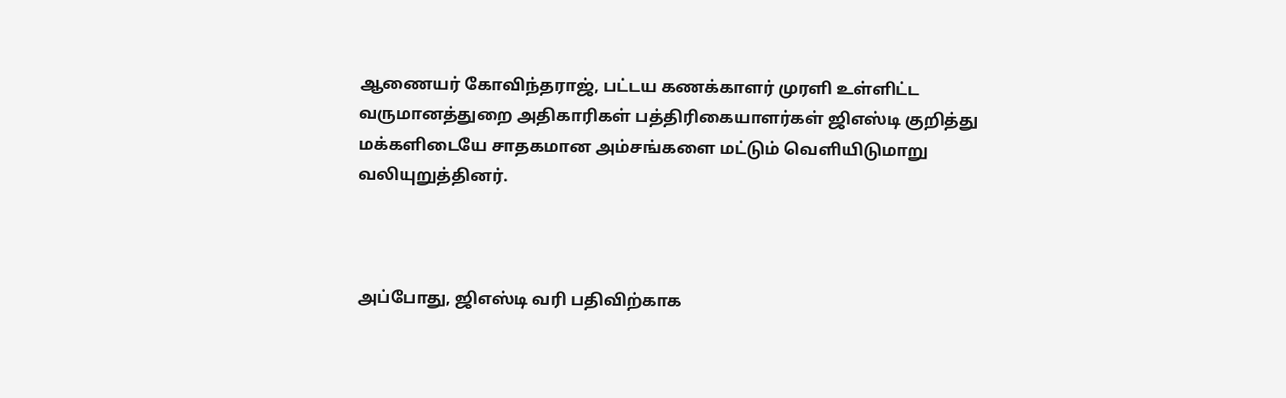ஆணையர் கோவிந்தராஜ், பட்டய கணக்காளர் முரளி உள்ளிட்ட வருமானத்துறை அதிகாரிகள் பத்திரிகையாளர்கள் ஜிஎஸ்டி குறித்து மக்களிடையே சாதகமான அம்சங்களை மட்டும் வெளியிடுமாறு வலியுறுத்தினர்.



அப்போது, ஜிஎஸ்டி வரி பதிவிற்காக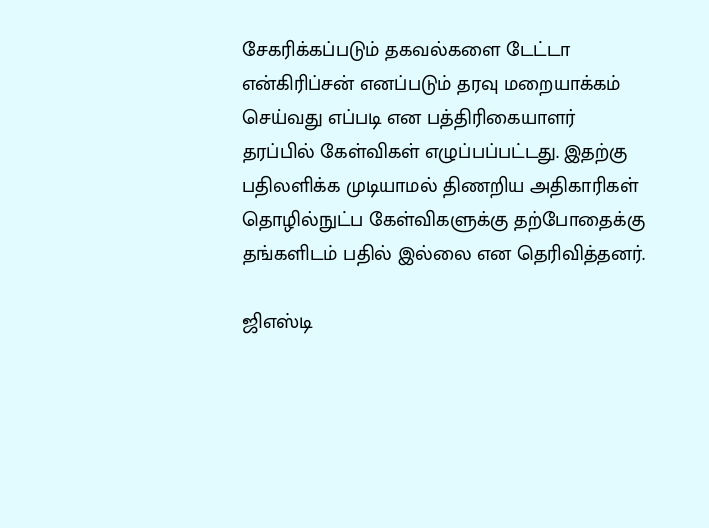சேகரிக்கப்படும் தகவல்களை டேட்டா என்கிரிப்சன் எனப்படும் தரவு மறையாக்கம் செய்வது எப்படி என பத்திரிகையாளர் தரப்பில் கேள்விகள் எழுப்பப்பட்டது. இதற்கு பதிலளிக்க முடியாமல் திணறிய அதிகாரிகள் தொழில்நுட்ப கேள்விகளுக்கு தற்போதைக்கு தங்களிடம் பதில் இல்லை என தெரிவித்தனர்.

ஜிஎஸ்டி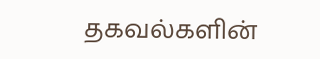தகவல்களின்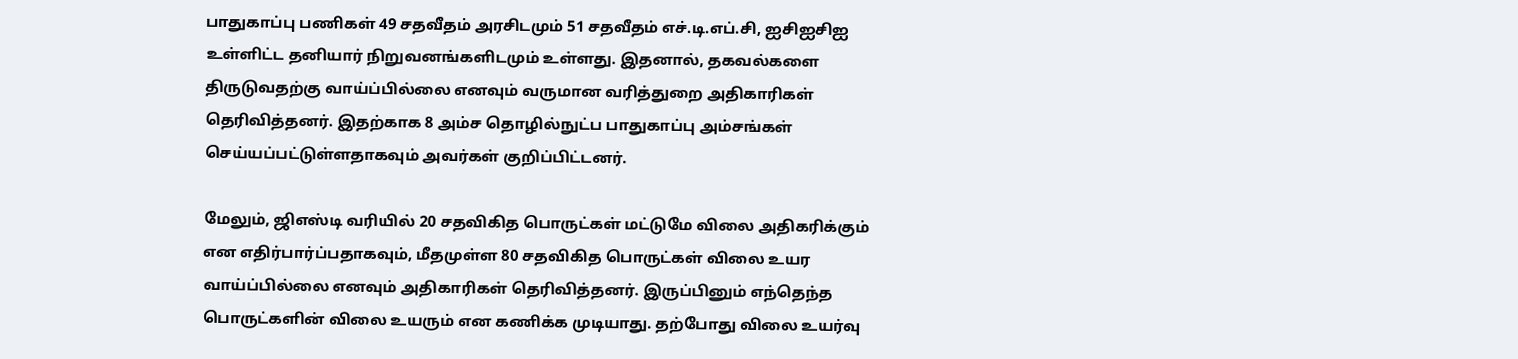பாதுகாப்பு பணிகள் 49 சதவீதம் அரசிடமும் 51 சதவீதம் எச்.டி.எப்.சி, ஐசிஐசிஐ உள்ளிட்ட தனியார் நிறுவனங்களிடமும் உள்ளது. இதனால், தகவல்களை திருடுவதற்கு வாய்ப்பில்லை எனவும் வருமான வரித்துறை அதிகாரிகள் தெரிவித்தனர். இதற்காக 8 அம்ச தொழில்நுட்ப பாதுகாப்பு அம்சங்கள் செய்யப்பட்டுள்ளதாகவும் அவர்கள் குறிப்பிட்டனர்.

மேலும், ஜிஎஸ்டி வரியில் 20 சதவிகித பொருட்கள் மட்டுமே விலை அதிகரிக்கும் என எதிர்பார்ப்பதாகவும், மீதமுள்ள 80 சதவிகித பொருட்கள் விலை உயர வாய்ப்பில்லை எனவும் அதிகாரிகள் தெரிவித்தனர். இருப்பினும் எந்தெந்த பொருட்களின் விலை உயரும் என கணிக்க முடியாது. தற்போது விலை உயர்வு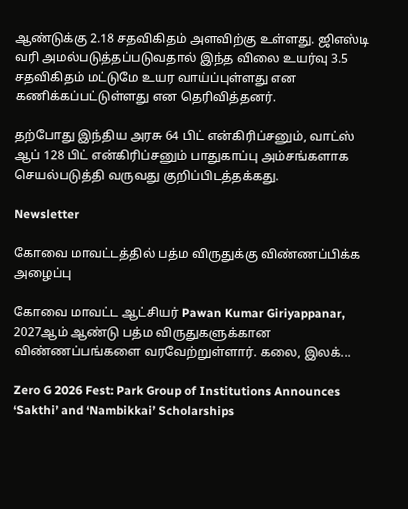ஆண்டுக்கு 2.18 சதவிகிதம் அளவிற்கு உள்ளது. ஜிஎஸ்டி வரி அமல்படுத்தப்படுவதால் இந்த விலை உயர்வு 3.5 சதவிகிதம் மட்டுமே உயர வாய்ப்புள்ளது என கணிக்கப்பட்டுள்ளது என தெரிவித்தனர்.

தற்போது இந்திய அரசு 64 பிட் என்கிரிப்சனும், வாட்ஸ் ஆப் 128 பிட் என்கிரிப்சனும் பாதுகாப்பு அம்சங்களாக செயல்படுத்தி வருவது குறிப்பிடத்தக்கது.

Newsletter

கோவை மாவட்டத்தில் பத்ம விருதுக்கு விண்ணப்பிக்க அழைப்பு

கோவை மாவட்ட ஆட்சியர் Pawan Kumar Giriyappanar, 2027ஆம் ஆண்டு பத்ம விருதுகளுக்கான விண்ணப்பங்களை வரவேற்றுள்ளார். கலை, இலக்...

Zero G 2026 Fest: Park Group of Institutions Announces ‘Sakthi’ and ‘Nambikkai’ Scholarships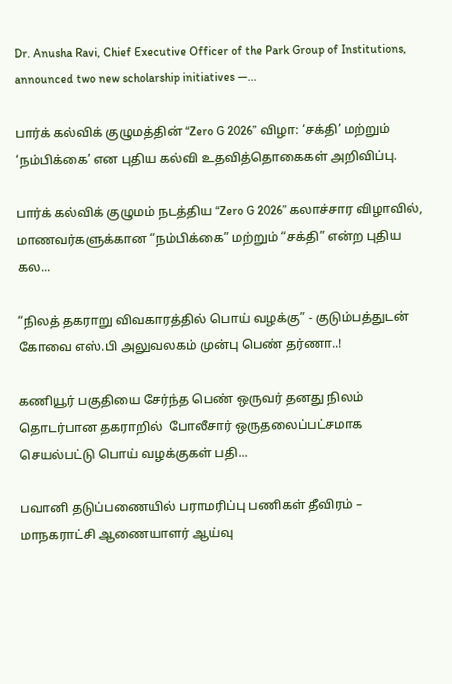Dr. Anusha Ravi, Chief Executive Officer of the Park Group of Institutions, announced two new scholarship initiatives —...

பார்க் கல்விக் குழுமத்தின் “Zero G 2026” விழா: ‘சக்தி’ மற்றும் ‘நம்பிக்கை’ என புதிய கல்வி உதவித்தொகைகள் அறிவிப்பு.

பார்க் கல்விக் குழுமம் நடத்திய “Zero G 2026” கலாச்சார விழாவில், மாணவர்களுக்கான “நம்பிக்கை” மற்றும் “சக்தி” என்ற புதிய கல...

“நிலத் தகராறு விவகாரத்தில் பொய் வழக்கு” - குடும்பத்துடன் கோவை எஸ்.பி அலுவலகம் முன்பு பெண் தர்ணா..!

கணியூர் பகுதியை சேர்ந்த பெண் ஒருவர் தனது நிலம் தொடர்பான தகராறில்  போலீசார் ஒருதலைப்பட்சமாக செயல்பட்டு பொய் வழக்குகள் பதி...

பவானி தடுப்பணையில் பராமரிப்பு பணிகள் தீவிரம் – மாநகராட்சி ஆணையாளர் ஆய்வு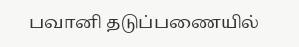பவானி தடுப்பணையில்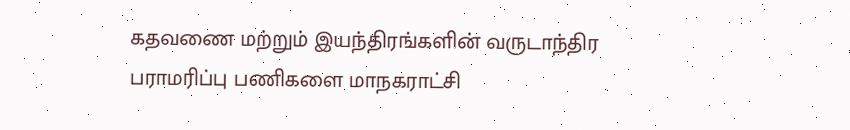கதவணை மற்றும் இயந்திரங்களின் வருடாந்திர பராமரிப்பு பணிகளை மாநகராட்சி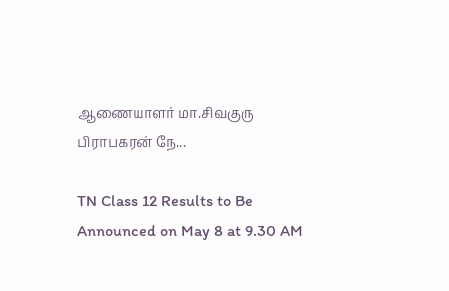ஆணையாளர் மா.சிவகுரு பிராபகரன் நே...

TN Class 12 Results to Be Announced on May 8 at 9.30 AM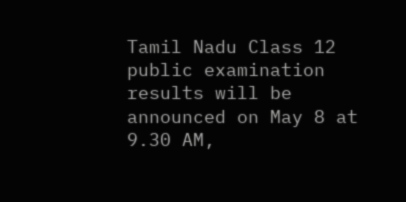Tamil Nadu Class 12 public examination results will be announced on May 8 at 9.30 AM,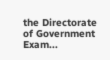the Directorate of Government Exam...